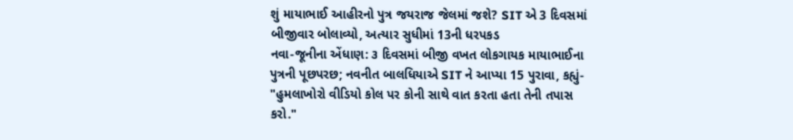શું માયાભાઈ આહીરનો પુત્ર જયરાજ જેલમાં જશે? SIT એ 3 દિવસમાં બીજીવાર બોલાવ્યો, અત્યાર સુધીમાં 13ની ધરપકડ
નવા-જૂનીના એંધાણ: ૩ દિવસમાં બીજી વખત લોકગાયક માયાભાઈના પુત્રની પૂછપરછ; નવનીત બાલધિયાએ SIT ને આપ્યા 15 પુરાવા, કહ્યું- "હુમલાખોરો વીડિયો કોલ પર કોની સાથે વાત કરતા હતા તેની તપાસ કરો."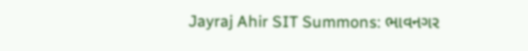Jayraj Ahir SIT Summons: ભાવનગર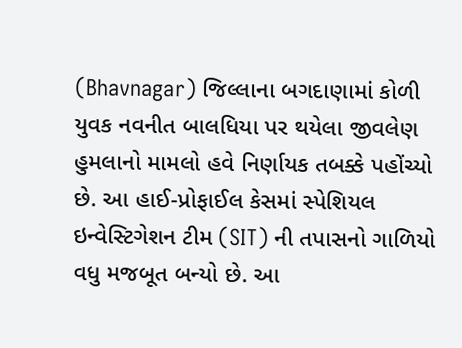(Bhavnagar) જિલ્લાના બગદાણામાં કોળી યુવક નવનીત બાલધિયા પર થયેલા જીવલેણ હુમલાનો મામલો હવે નિર્ણાયક તબક્કે પહોંચ્યો છે. આ હાઈ-પ્રોફાઈલ કેસમાં સ્પેશિયલ ઇન્વેસ્ટિગેશન ટીમ (SIT) ની તપાસનો ગાળિયો વધુ મજબૂત બન્યો છે. આ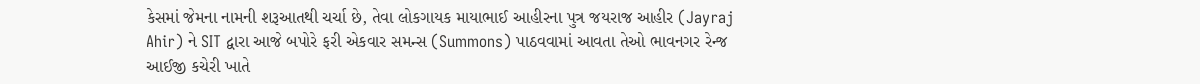કેસમાં જેમના નામની શરૂઆતથી ચર્ચા છે, તેવા લોકગાયક માયાભાઈ આહીરના પુત્ર જયરાજ આહીર (Jayraj Ahir) ને SIT દ્વારા આજે બપોરે ફરી એકવાર સમન્સ (Summons) પાઠવવામાં આવતા તેઓ ભાવનગર રેન્જ આઈજી કચેરી ખાતે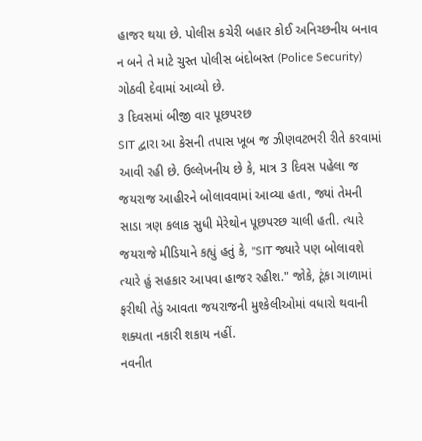હાજર થયા છે. પોલીસ કચેરી બહાર કોઈ અનિચ્છનીય બનાવ ન બને તે માટે ચુસ્ત પોલીસ બંદોબસ્ત (Police Security) ગોઠવી દેવામાં આવ્યો છે.
૩ દિવસમાં બીજી વાર પૂછપરછ
SIT દ્વારા આ કેસની તપાસ ખૂબ જ ઝીણવટભરી રીતે કરવામાં આવી રહી છે. ઉલ્લેખનીય છે કે, માત્ર 3 દિવસ પહેલા જ જયરાજ આહીરને બોલાવવામાં આવ્યા હતા, જ્યાં તેમની સાડા ત્રણ કલાક સુધી મેરેથોન પૂછપરછ ચાલી હતી. ત્યારે જયરાજે મીડિયાને કહ્યું હતું કે, "SIT જ્યારે પણ બોલાવશે ત્યારે હું સહકાર આપવા હાજર રહીશ." જોકે, ટૂંકા ગાળામાં ફરીથી તેડું આવતા જયરાજની મુશ્કેલીઓમાં વધારો થવાની શક્યતા નકારી શકાય નહીં.
નવનીત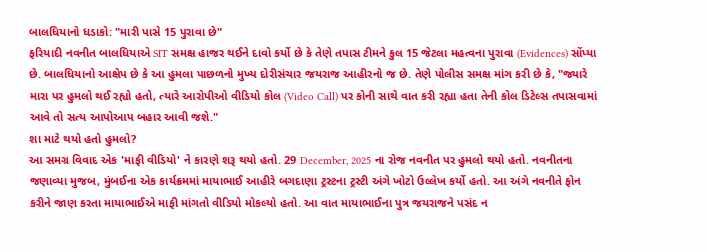બાલધિયાનો ધડાકો: "મારી પાસે 15 પુરાવા છે"
ફરિયાદી નવનીત બાલધિયાએ SIT સમક્ષ હાજર થઈને દાવો કર્યો છે કે તેણે તપાસ ટીમને કુલ 15 જેટલા મહત્વના પુરાવા (Evidences) સોંપ્યા છે. બાલધિયાનો આક્ષેપ છે કે આ હુમલા પાછળનો મુખ્ય દોરીસંચાર જયરાજ આહીરનો જ છે. તેણે પોલીસ સમક્ષ માંગ કરી છે કે, "જ્યારે મારા પર હુમલો થઈ રહ્યો હતો, ત્યારે આરોપીઓ વીડિયો કોલ (Video Call) પર કોની સાથે વાત કરી રહ્યા હતા તેની કોલ ડિટેલ્સ તપાસવામાં આવે તો સત્ય આપોઆપ બહાર આવી જશે."
શા માટે થયો હતો હુમલો?
આ સમગ્ર વિવાદ એક 'માફી વીડિયો' ને કારણે શરૂ થયો હતો. 29 December, 2025 ના રોજ નવનીત પર હુમલો થયો હતો. નવનીતના જણાવ્યા મુજબ, મુંબઈના એક કાર્યક્રમમાં માયાભાઈ આહીરે બગદાણા ટ્રસ્ટના ટ્રસ્ટી અંગે ખોટો ઉલ્લેખ કર્યો હતો. આ અંગે નવનીતે ફોન કરીને જાણ કરતા માયાભાઈએ માફી માંગતો વીડિયો મોકલ્યો હતો. આ વાત માયાભાઈના પુત્ર જયરાજને પસંદ ન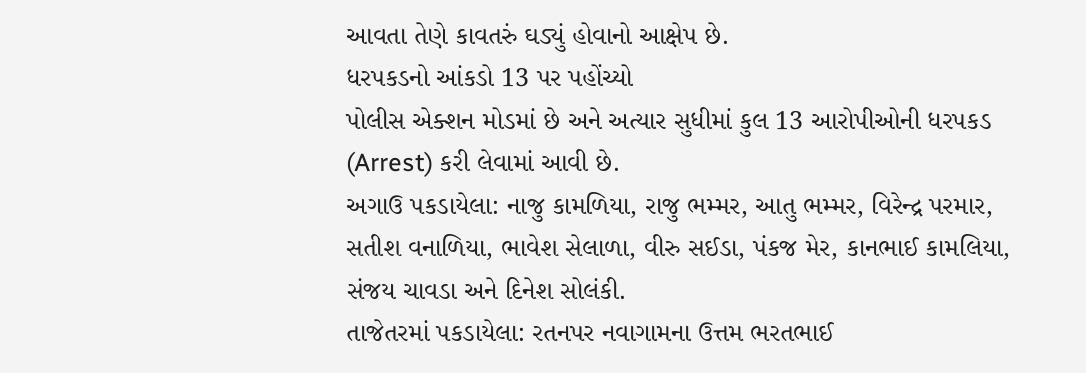આવતા તેણે કાવતરું ઘડ્યું હોવાનો આક્ષેપ છે.
ધરપકડનો આંકડો 13 પર પહોંચ્યો
પોલીસ એક્શન મોડમાં છે અને અત્યાર સુધીમાં કુલ 13 આરોપીઓની ધરપકડ (Arrest) કરી લેવામાં આવી છે.
અગાઉ પકડાયેલા: નાજુ કામળિયા, રાજુ ભમ્મર, આતુ ભમ્મર, વિરેન્દ્ર પરમાર, સતીશ વનાળિયા, ભાવેશ સેલાળા, વીરુ સઈડા, પંકજ મેર, કાનભાઈ કામલિયા, સંજય ચાવડા અને દિનેશ સોલંકી.
તાજેતરમાં પકડાયેલા: રતનપર નવાગામના ઉત્તમ ભરતભાઈ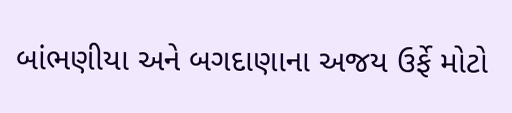બાંભણીયા અને બગદાણાના અજય ઉર્ફે મોટો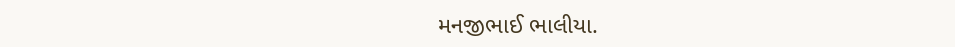મનજીભાઈ ભાલીયા.